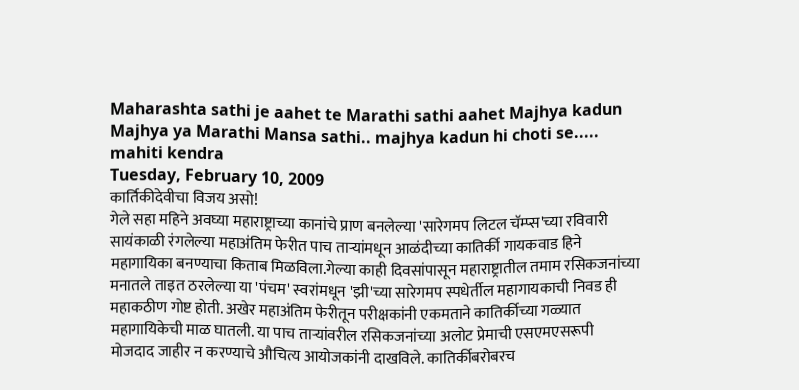Maharashta sathi je aahet te Marathi sathi aahet Majhya kadun Majhya ya Marathi Mansa sathi.. majhya kadun hi choti se..... mahiti kendra
Tuesday, February 10, 2009
कार्तिकीदेवीचा विजय असो!
गेले सहा महिने अवघ्या महाराष्ट्राच्या कानांचे प्राण बनलेल्या 'सारेगमप लिटल चॅम्प्स'च्या रविवारी सायंकाळी रंगलेल्या महाअंतिम फेरीत पाच ताऱ्यांमधून आळंदीच्या कातिर्की गायकवाड हिने महागायिका बनण्याचा किताब मिळविला.गेल्या काही दिवसांपासून महाराष्ट्रातील तमाम रसिकजनांच्या मनातले ताइत ठरलेल्या या 'पंचम' स्वरांमधून 'झी'च्या सारेगमप स्पधेर्तील महागायकाची निवड ही महाकठीण गोष्ट होती. अखेर महाअंतिम फेरीतून परीक्षकांनी एकमताने कातिर्कीच्या गळ्यात महागायिकेची माळ घातली. या पाच ताऱ्यांवरील रसिकजनांच्या अलोट प्रेमाची एसएमएसरूपी मोजदाद जाहीर न करण्याचे औचित्य आयोजकांनी दाखविले. कातिर्कीबरोबरच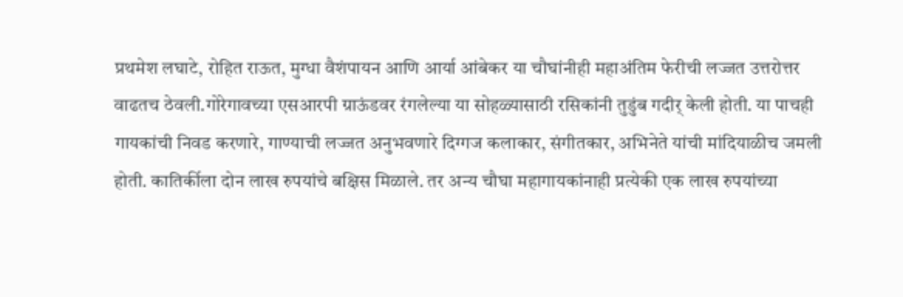प्रथमेश लघाटे, रोहित राऊत, मुग्धा वैशंपायन आणि आर्या आंबेकर या चौघांनीही महाअंतिम फेरीची लज्जत उत्तरोत्तर वाढतच ठेवली.गोरेगावच्या एसआरपी ग्राऊंडवर रंगलेल्या या सोहळ्यासाठी रसिकांनी तुडुंब गदीर् केली होती. या पाचही गायकांची निवड करणारे, गाण्याची लज्जत अनुभवणारे दिग्गज कलाकार, संगीतकार, अभिनेते यांची मांदियाळीच जमली होती. कातिर्कीला दोन लाख रुपयांचे बक्षिस मिळाले. तर अन्य चौघा महागायकांनाही प्रत्येकी एक लाख रुपयांच्या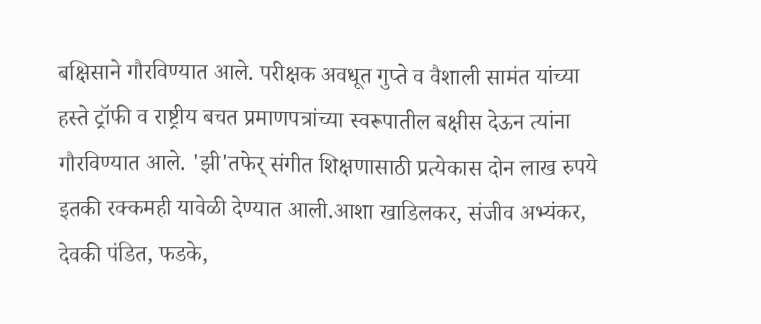बक्षिसाने गौरविण्यात आले. परीक्षक अवधूत गुप्ते व वैशाली सामंत यांच्या हस्ते ट्रॉफी व राष्ट्रीय बचत प्रमाणपत्रांच्या स्वरूपातील बक्षीस देऊन त्यांना गौरविण्यात आले. 'झी'तफेर् संगीत शिक्षणासाठी प्रत्येकास दोन लाख रुपये इतकी रक्कमही यावेळी देण्यात आली.आशा खाडिलकर, संजीव अभ्यंकर, देवकी पंडित, फडके,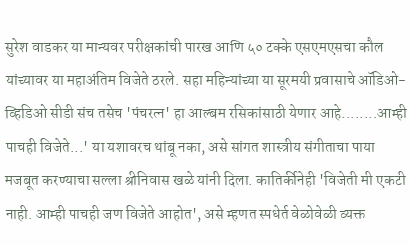सुरेश वाडकर या मान्यवर परीक्षकांची पारख आणि ५० टक्के एसएमएसचा कौल यांच्यावर या महाअंतिम विजेते ठरले. सहा महिन्यांच्या या सूरमयी प्रवासाचे ऑडिओ-व्हिडिओ सीडी संच तसेच 'पंचरत्न' हा आल्बम रसिकांसाठी येणार आहे........आम्ही पाचही विजेते...' या यशावरच थांबू नका, असे सांगत शास्त्रीय संगीताचा पाया मजबूत करण्याचा सल्ला श्रीनिवास खळे यांनी दिला. कातिर्कीनेही 'विजेती मी एकटी नाही. आम्ही पाचही जण विजेते आहोत', असे म्हणत स्पधेर्त वेळोवेळी व्यक्त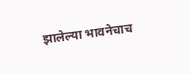झालेल्या भावनेचाच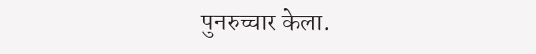पुनरुच्चार केला.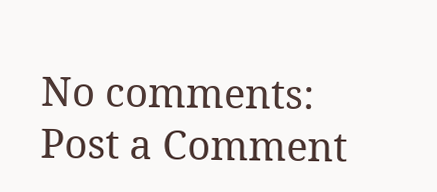No comments:
Post a Comment